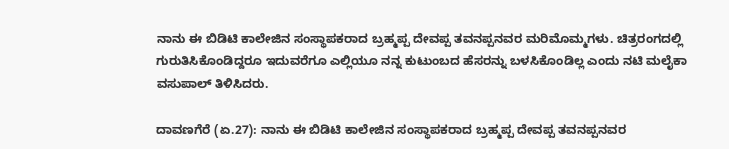ನಾನು ಈ ಬಿಡಿಟಿ ಕಾಲೇಜಿನ ಸಂಸ್ಥಾಪಕರಾದ ಬ್ರಹ್ಮಪ್ಪ ದೇವಪ್ಪ ತವನಪ್ಪನವರ ಮರಿಮೊಮ್ಮಗಳು. ಚಿತ್ರರಂಗದಲ್ಲಿ ಗುರುತಿಸಿಕೊಂಡಿದ್ದರೂ ಇದುವರೆಗೂ ಎಲ್ಲಿಯೂ ನನ್ನ ಕುಟುಂಬದ ಹೆಸರನ್ನು ಬಳಸಿಕೊಂಡಿಲ್ಲ ಎಂದು ನಟಿ ಮಲೈಕಾ ವಸುಪಾಲ್ ತಿಳಿಸಿದರು.

ದಾವಣಗೆರೆ (ಏ.27): ನಾನು ಈ ಬಿಡಿಟಿ ಕಾಲೇಜಿನ ಸಂಸ್ಥಾಪಕರಾದ ಬ್ರಹ್ಮಪ್ಪ ದೇವಪ್ಪ ತವನಪ್ಪನವರ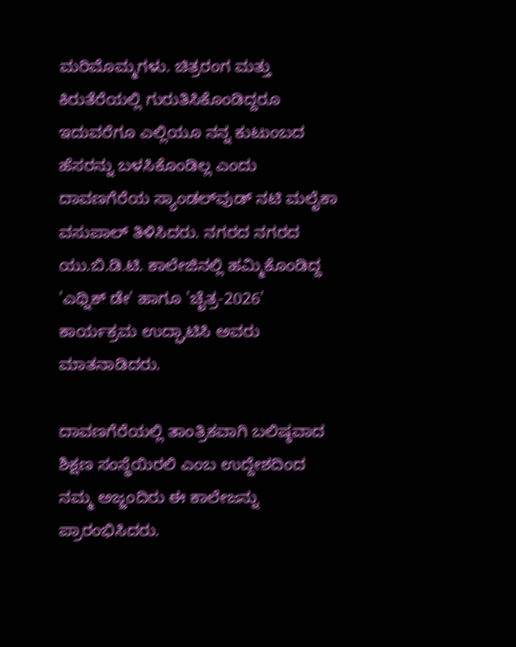ಮರಿಮೊಮ್ಮಗಳು. ಚಿತ್ರರಂಗ ಮತ್ತು ಕಿರುತೆರೆಯಲ್ಲಿ ಗುರುತಿಸಿಕೊಂಡಿದ್ದರೂ ಇದುವರೆಗೂ ಎಲ್ಲಿಯೂ ನನ್ನ ಕುಟುಂಬದ ಹೆಸರನ್ನು ಬಳಸಿಕೊಂಡಿಲ್ಲ ಎಂದು ದಾವಣಗೆರೆಯ ಸ್ಯಾಂಡಲ್‌ವುಡ್ ನಟಿ ಮಲೈಕಾ ವಸುಪಾಲ್ ತಿಳಿಸಿದರು. ನಗರದ ನಗರದ ಯು.ಬಿ.ಡಿ.ಟಿ. ಕಾಲೇಜಿನಲ್ಲಿ ಹಮ್ಮಿಕೊಂಡಿದ್ದ 'ಎಥ್ನಿಕ್ ಡೇ' ಹಾಗೂ 'ಚೈತ್ರ-2026' ಕಾರ್ಯಕ್ರಮ ಉದ್ಘಾಟಿಸಿ ಅವರು ಮಾತನಾಡಿದರು.

ದಾವಣಗೆರೆಯಲ್ಲಿ ತಾಂತ್ರಿಕವಾಗಿ ಬಲಿಷ್ಠವಾದ ಶಿಕ್ಷಣ ಸಂಸ್ಥೆಯಿರಲಿ ಎಂಬ ಉದ್ದೇಶದಿಂದ ನಮ್ಮ ಅಜ್ಜಂದಿರು ಈ ಕಾಲೇಜನ್ನು ಪ್ರಾರಂಭಿಸಿದರು.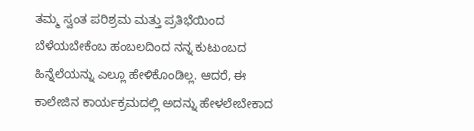ತಮ್ಮ ಸ್ವಂತ ಪರಿಶ್ರಮ ಮತ್ತು ಪ್ರತಿಭೆಯಿಂದ ಬೆಳೆಯಬೇಕೆಂಬ ಹಂಬಲದಿಂದ ನನ್ನ ಕುಟುಂಬದ ಹಿನ್ನೆಲೆಯನ್ನು ಎಲ್ಲೂ ಹೇಳಿಕೊಂಡಿಲ್ಲ. ಆದರೆ, ಈ ಕಾಲೇಜಿನ ಕಾರ್ಯಕ್ರಮದಲ್ಲಿ ಅದನ್ನು ಹೇಳಲೇಬೇಕಾದ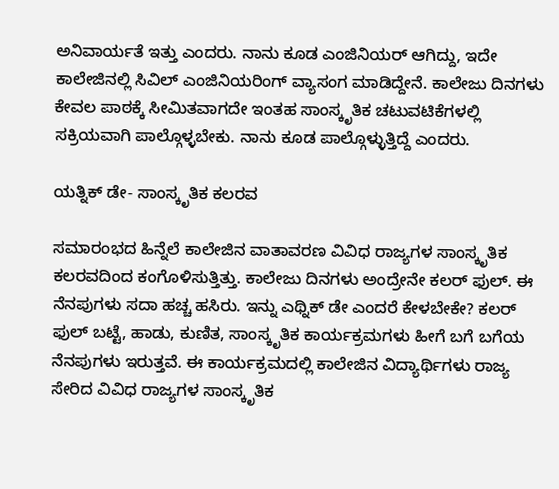ಅನಿವಾರ್ಯತೆ ಇತ್ತು ಎಂದರು. ನಾನು ಕೂಡ ಎಂಜಿನಿಯರ್ ಆಗಿದ್ದು, ಇದೇ ಕಾಲೇಜಿನಲ್ಲಿ ಸಿವಿಲ್ ಎಂಜಿನಿಯರಿಂಗ್ ವ್ಯಾಸಂಗ ಮಾಡಿದ್ದೇನೆ. ಕಾಲೇಜು ದಿನಗಳು ಕೇವಲ ಪಾಠಕ್ಕೆ ಸೀಮಿತವಾಗದೇ ಇಂತಹ ಸಾಂಸ್ಕೃತಿಕ ಚಟುವಟಿಕೆಗಳಲ್ಲಿ ಸಕ್ರಿಯವಾಗಿ ಪಾಲ್ಗೊಳ್ಳಬೇಕು. ನಾನು ಕೂಡ ಪಾಲ್ಗೊಳ್ಳುತ್ತಿದ್ದೆ ಎಂದರು.

ಯತ್ನಿಕ್ ಡೇ- ಸಾಂಸ್ಕೃತಿಕ ಕಲರವ

ಸಮಾರಂಭದ ಹಿನ್ನೆಲೆ ಕಾಲೇಜಿನ ವಾತಾವರಣ ವಿವಿಧ ರಾಜ್ಯಗಳ ಸಾಂಸ್ಕೃತಿಕ ಕಲರವದಿಂದ ಕಂಗೊಳಿಸುತ್ತಿತ್ತು. ಕಾಲೇಜು ದಿನಗಳು ಅಂದ್ರೇನೇ ಕಲರ್ ಫುಲ್. ಈ ನೆನಪುಗಳು ಸದಾ ಹಚ್ಚ ಹಸಿರು. ಇನ್ನು ಎಥ್ನಿಕ್ ಡೇ ಎಂದರೆ ಕೇಳಬೇಕೇ? ಕಲರ್ ಫುಲ್ ಬಟ್ಟೆ, ಹಾಡು, ಕುಣಿತ, ಸಾಂಸ್ಕೃತಿಕ ಕಾರ್ಯಕ್ರಮಗಳು ಹೀಗೆ ಬಗೆ ಬಗೆಯ ನೆನಪುಗಳು ಇರುತ್ತವೆ. ಈ ಕಾರ್ಯಕ್ರಮದಲ್ಲಿ ಕಾಲೇಜಿನ ವಿದ್ಯಾರ್ಥಿಗಳು ರಾಜ್ಯ ಸೇರಿದ ವಿವಿಧ ರಾಜ್ಯಗಳ ಸಾಂಸ್ಕೃತಿಕ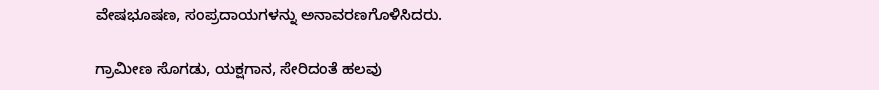ವೇಷಭೂಷಣ, ಸಂಪ್ರದಾಯಗಳನ್ನು ಅನಾವರಣಗೊಳಿಸಿದರು.

ಗ್ರಾಮೀಣ ಸೊಗಡು, ಯಕ್ಷಗಾನ, ಸೇರಿದಂತೆ ಹಲವು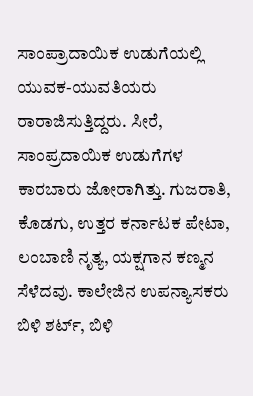ಸಾಂಪ್ರಾದಾಯಿಕ ಉಡುಗೆಯಲ್ಲಿ ಯುವಕ-ಯುವತಿಯರು ರಾರಾಜಿಸುತ್ತಿದ್ದರು. ಸೀರೆ, ಸಾಂಪ್ರದಾಯಿಕ ಉಡುಗೆಗಳ ಕಾರಬಾರು ಜೋರಾಗಿತ್ತು. ಗುಜರಾತಿ, ಕೊಡಗು, ಉತ್ತರ ಕರ್ನಾಟಕ ಪೇಟಾ, ಲಂಬಾಣಿ ನೃತ್ಯ, ಯಕ್ಷಗಾನ ಕಣ್ಮನ ಸೆಳೆದವು. ಕಾಲೇಜಿನ ಉಪನ್ಯಾಸಕರು ಬಿಳಿ ಶರ್ಟ್, ಬಿಳಿ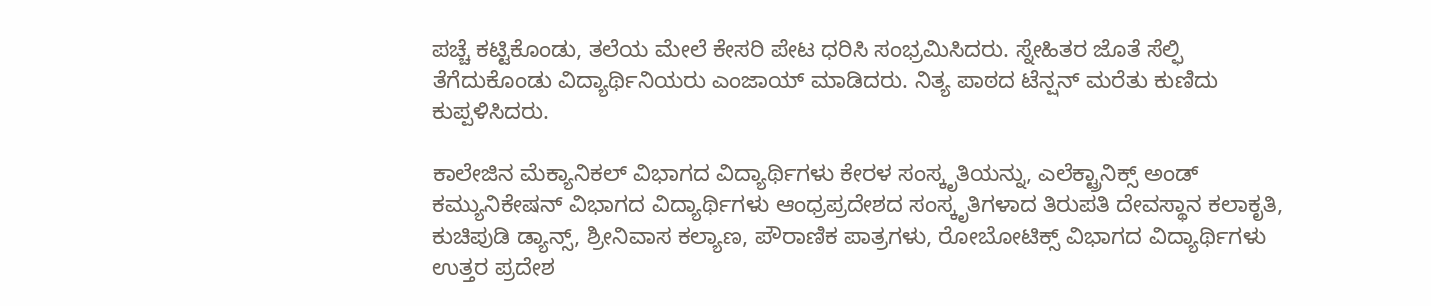ಪಚ್ಚೆ ಕಟ್ಟಿಕೊಂಡು, ತಲೆಯ ಮೇಲೆ ಕೇಸರಿ ಪೇಟ ಧರಿಸಿ ಸಂಭ್ರಮಿಸಿದರು. ಸ್ನೇಹಿತರ ಜೊತೆ ಸೆಲ್ಫಿ ತೆಗೆದುಕೊಂಡು ವಿದ್ಯಾರ್ಥಿನಿಯರು ಎಂಜಾಯ್ ಮಾಡಿದರು. ನಿತ್ಯ ಪಾಠದ ಟೆನ್ಷನ್ ಮರೆತು ಕುಣಿದು ಕುಪ್ಪಳಿಸಿದರು.

ಕಾಲೇಜಿನ ಮೆಕ್ಯಾನಿಕಲ್ ವಿಭಾಗದ ವಿದ್ಯಾರ್ಥಿಗಳು ಕೇರಳ ಸಂಸ್ಕೃತಿಯನ್ನು, ಎಲೆಕ್ಟ್ರಾನಿಕ್ಸ್ ಅಂಡ್ ಕಮ್ಯುನಿಕೇಷನ್ ವಿಭಾಗದ ವಿದ್ಯಾರ್ಥಿಗಳು ಆಂಧ್ರಪ್ರದೇಶದ ಸಂಸ್ಕೃತಿಗಳಾದ ತಿರುಪತಿ ದೇವಸ್ಥಾನ ಕಲಾಕೃತಿ, ಕುಚಿಪುಡಿ ಡ್ಯಾನ್ಸ್, ಶ್ರೀನಿವಾಸ ಕಲ್ಯಾಣ, ಪೌರಾಣಿಕ ಪಾತ್ರಗಳು, ರೋಬೋಟಿಕ್ಸ್ ವಿಭಾಗದ ವಿದ್ಯಾರ್ಥಿಗಳು ಉತ್ತರ ಪ್ರದೇಶ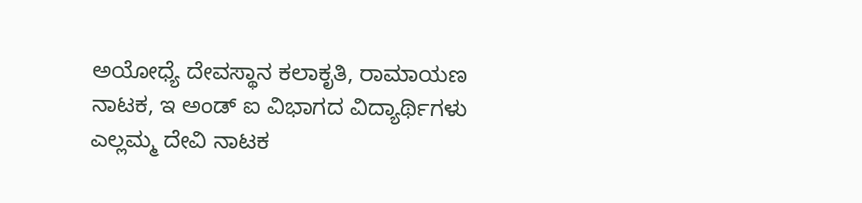ಅಯೋಧ್ಯೆ ದೇವಸ್ಥಾನ ಕಲಾಕೃತಿ, ರಾಮಾಯಣ ನಾಟಕ, ಇ ಅಂಡ್ ಐ ವಿಭಾಗದ ವಿದ್ಯಾರ್ಥಿಗಳು ಎಲ್ಲಮ್ಮ ದೇವಿ ನಾಟಕ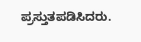ಪ್ರಸ್ತುತಪಡಿಸಿದರು.